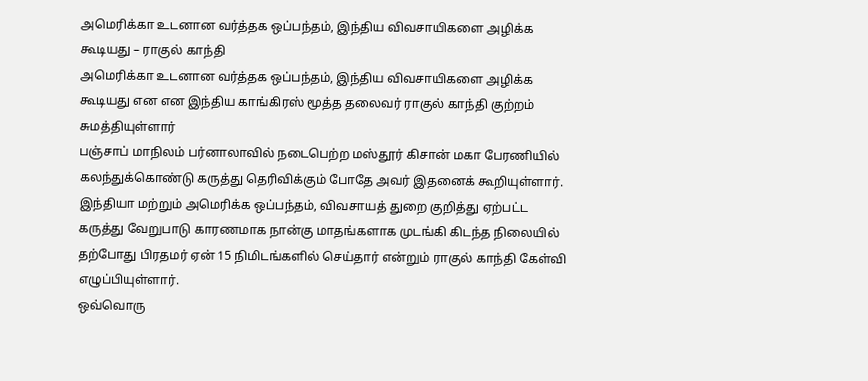அமெரிக்கா உடனான வர்த்தக ஒப்பந்தம், இந்திய விவசாயிகளை அழிக்க கூடியது – ராகுல் காந்தி
அமெரிக்கா உடனான வர்த்தக ஒப்பந்தம், இந்திய விவசாயிகளை அழிக்க கூடியது என என இந்திய காங்கிரஸ் மூத்த தலைவர் ராகுல் காந்தி குற்றம் சுமத்தியுள்ளார்
பஞ்சாப் மாநிலம் பர்னாலாவில் நடைபெற்ற மஸ்தூர் கிசான் மகா பேரணியில் கலந்துக்கொண்டு கருத்து தெரிவிக்கும் போதே அவர் இதனைக் கூறியுள்ளார்.
இந்தியா மற்றும் அமெரிக்க ஒப்பந்தம், விவசாயத் துறை குறித்து ஏற்பட்ட கருத்து வேறுபாடு காரணமாக நான்கு மாதங்களாக முடங்கி கிடந்த நிலையில்
தற்போது பிரதமர் ஏன் 15 நிமிடங்களில் செய்தார் என்றும் ராகுல் காந்தி கேள்வி எழுப்பியுள்ளார்.
ஒவ்வொரு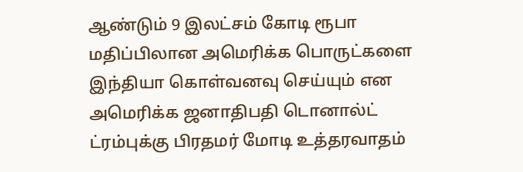ஆண்டும் 9 இலட்சம் கோடி ரூபா மதிப்பிலான அமெரிக்க பொருட்களை இந்தியா கொள்வனவு செய்யும் என அமெரிக்க ஜனாதிபதி டொனால்ட்
ட்ரம்புக்கு பிரதமர் மோடி உத்தரவாதம்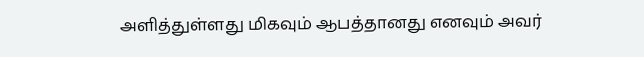அளித்துள்ளது மிகவும் ஆபத்தானது எனவும் அவர்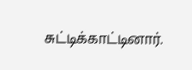சுட்டிக்காட்டினார்.